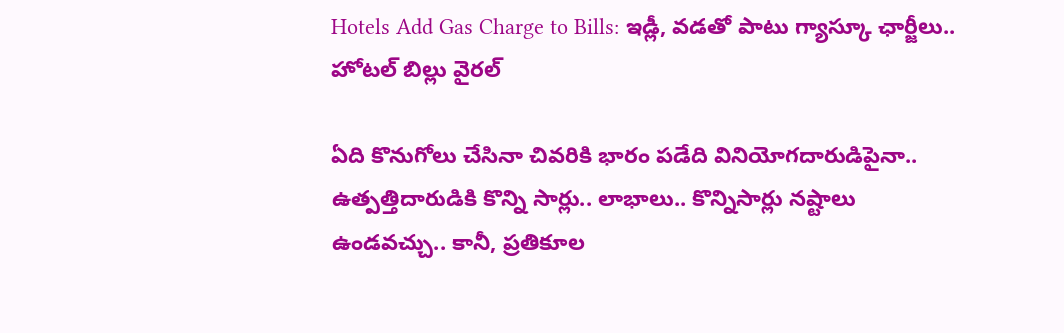Hotels Add Gas Charge to Bills: ఇడ్లీ, వడతో పాటు గ్యాస్కూ ఛార్జీలు.. హోటల్ బిల్లు వైరల్

ఏది కొనుగోలు చేసినా చివరికి భారం పడేది వినియోగదారుడిపైనా.. ఉత్పత్తిదారుడికి కొన్ని సార్లు.. లాభాలు.. కొన్నిసార్లు నష్టాలు ఉండవచ్చు.. కానీ, ప్రతికూల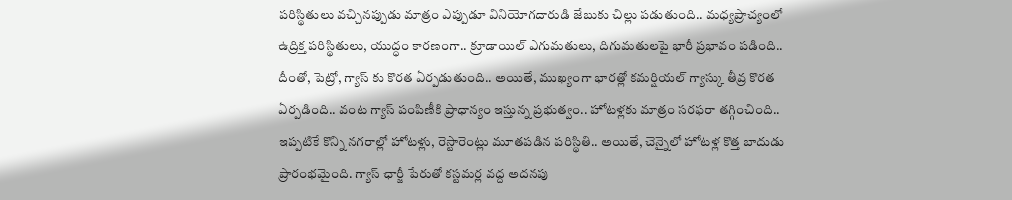పరిస్థితులు వచ్చినప్పుడు మాత్రం ఎప్పుడూ వినియోగదారుడి జేబుకు చిల్లు పడుతుంది.. మధ్యప్రాచ్యంలో ఉద్రిక్త పరిస్థితులు, యుద్ధం కారణంగా.. క్రూడాయిల్ ఎగుమతులు, దిగుమతులపై భారీ ప్రభావం పడింది.. దీంతో, పెట్రో, గ్యాస్ కు కొరత ఏర్పడుతుంది.. అయితే, ముఖ్యంగా భారత్లో కమర్షియల్ గ్యాస్కు తీవ్ర కొరత ఏర్పడింది.. వంట గ్యాస్ పంపిణీకి ప్రాధాన్యం ఇస్తున్న ప్రభుత్వం.. హోటళ్లకు మాత్రం సరఫరా తగ్గించింది.. ఇప్పటికే కొన్ని నగరాల్లో హోటళ్లు, రెస్టారెంట్లు మూతపడిన పరిస్థితి.. అయితే, చెన్నైలో హోటళ్ల కొత్త బాదుడు ప్రారంభమైంది. గ్యాస్ ఛార్జీ పేరుతో కస్టమర్ల వద్ద అదనపు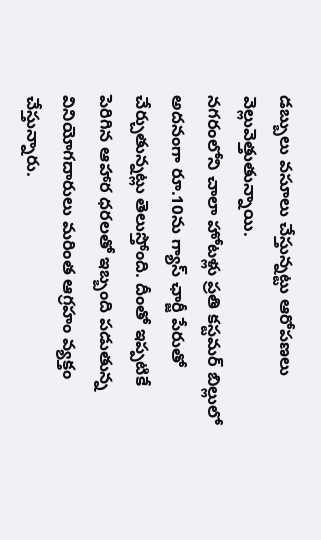డబ్బులు వసూలు చేస్తున్నట్టు ఆరోపణలు వెల్లువెత్తుతున్నాయి.
నగరంలోని చాలా హోటళ్లు ప్రతి కస్టమర్ బిల్లులో అదనంగా రూ.10ను గ్యాస్ ఛార్జీ పేరుతో చేర్చుతున్నట్లు తెలుస్తోంది. దీంతో ఇప్పటికే పెరిగిన ఆహార ధరలతో ఇబ్బంది పడుతున్న వినియోగదారులు మరింత ఆగ్రహం వ్యక్తం చేస్తున్నారు.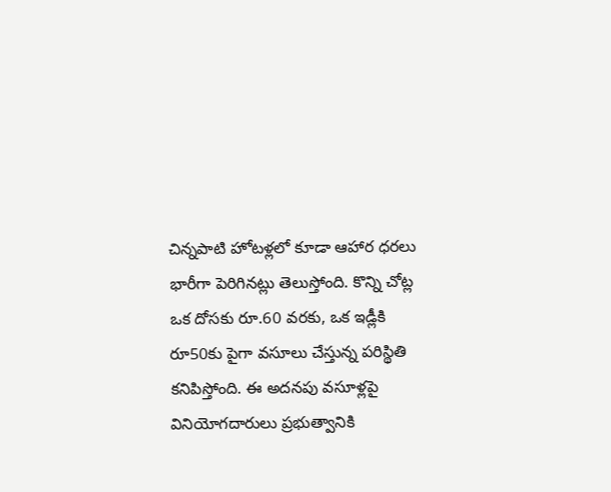చిన్నపాటి హోటళ్లలో కూడా ఆహార ధరలు భారీగా పెరిగినట్లు తెలుస్తోంది. కొన్ని చోట్ల ఒక దోసకు రూ.60 వరకు, ఒక ఇడ్లీకి రూ50కు పైగా వసూలు చేస్తున్న పరిస్థితి కనిపిస్తోంది. ఈ అదనపు వసూళ్లపై వినియోగదారులు ప్రభుత్వానికి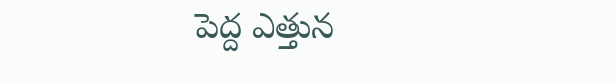పెద్ద ఎత్తున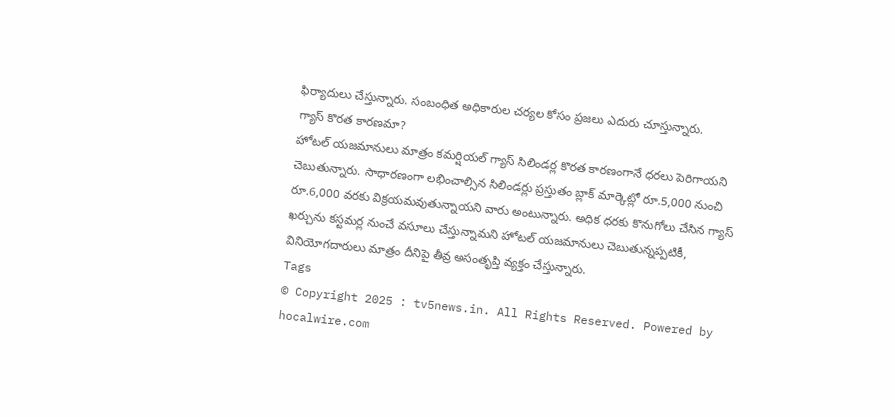ఫిర్యాదులు చేస్తున్నారు. సంబంధిత అధికారుల చర్యల కోసం ప్రజలు ఎదురు చూస్తున్నారు.
గ్యాస్ కొరత కారణమా?
హోటల్ యజమానులు మాత్రం కమర్షియల్ గ్యాస్ సిలిండర్ల కొరత కారణంగానే ధరలు పెరిగాయని చెబుతున్నారు. సాధారణంగా లభించాల్సిన సిలిండర్లు ప్రస్తుతం బ్లాక్ మార్కెట్లో రూ.5,000 నుంచి రూ.6,000 వరకు విక్రయమవుతున్నాయని వారు అంటున్నారు. అధిక ధరకు కొనుగోలు చేసిన గ్యాస్ ఖర్చును కస్టమర్ల నుంచే వసూలు చేస్తున్నామని హోటల్ యజమానులు చెబుతున్నప్పటికీ, వినియోగదారులు మాత్రం దీనిపై తీవ్ర అసంతృప్తి వ్యక్తం చేస్తున్నారు.
Tags
© Copyright 2025 : tv5news.in. All Rights Reserved. Powered by hocalwire.com